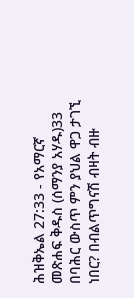ሕዝቅኤል 27:33 - የአማርኛ መጽሐፍ ቅዱስ (ሰማንያ አሃዱ)33 በባሕር ውስጥ ምን ያህል ዋጋ ታገኚ ነበር? በብልጥግናሽ ብዛት ብዙ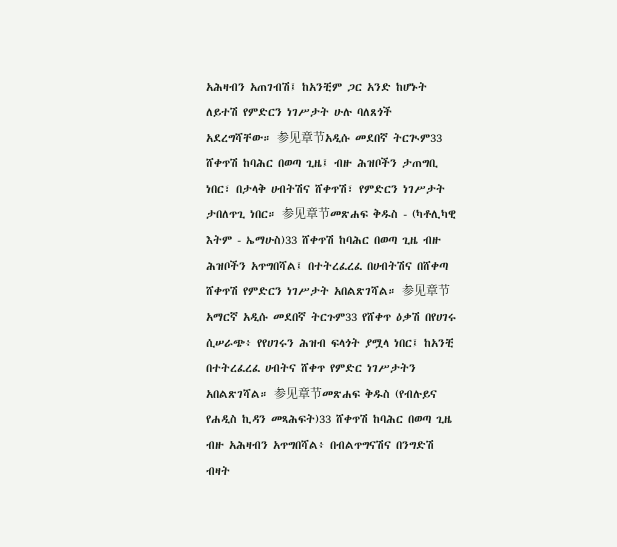አሕዛብን አጠገብሽ፤ ከአንቺም ጋር አንድ ከሆኑት ለይተሽ የምድርን ነገሥታት ሁሉ ባለጸጎች አደረግሻቸው። 参见章节አዲሱ መደበኛ ትርጒም33 ሸቀጥሽ ከባሕር በወጣ ጊዜ፤ ብዙ ሕዝቦችን ታጠግቢ ነበር፣ በታላቅ ሀብትሽና ሸቀጥሽ፣ የምድርን ነገሥታት ታበለጥጊ ነበር። 参见章节መጽሐፍ ቅዱስ - (ካቶሊካዊ እትም - ኤማሁስ)33 ሸቀጥሽ ከባሕር በወጣ ጊዜ ብዙ ሕዝቦችን አጥግበሻል፤ በተትረፈረፈ በሀብትሽና በሸቀጣ ሸቀጥሽ የምድርን ነገሥታት አበልጽገሻል። 参见章节አማርኛ አዲሱ መደበኛ ትርጉም33 የሸቀጥ ዕቃሽ በየሀገሩ ሲሠራጭ፥ የየሀገሩን ሕዝብ ፍላጎት ያሟላ ነበር፤ ከአንቺ በተትረፈረፈ ሀብትና ሸቀጥ የምድር ነገሥታትን አበልጽገሻል። 参见章节መጽሐፍ ቅዱስ (የብሉይና የሐዲስ ኪዳን መጻሕፍት)33 ሸቀጥሽ ከባሕር በወጣ ጊዜ ብዙ አሕዛብን አጥግበሻል፥ በብልጥግናሽና በንግድሽ ብዛት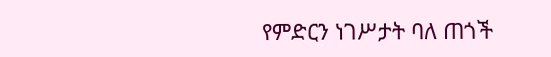የምድርን ነገሥታት ባለ ጠጎች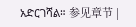አድርገሻል። 参见章节 |